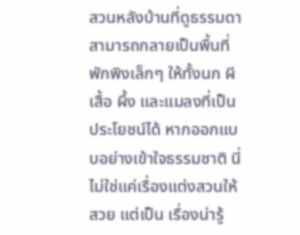สวนหลังบ้านที่ดูธรรมดา สามารถกลายเป็นพื้นที่พักพิงเล็กๆ ให้ทั้งนก ผีเสื้อ ผึ้ง และแมลงที่เป็นประโยชน์ได้ หากออกแบบอย่างเข้าใจธรรมชาติ นี่ไม่ใช่แค่เรื่องแต่งสวนให้สวย แต่เป็น เรื่องน่ารู้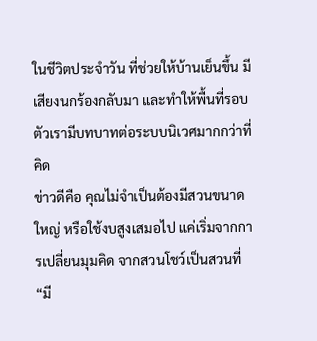ในชีวิตประจำวัน ที่ช่วยให้บ้านเย็นขึ้น มีเสียงนกร้องกลับมา และทำให้พื้นที่รอบตัวเรามีบทบาทต่อระบบนิเวศมากกว่าที่คิด
ข่าวดีคือ คุณไม่จำเป็นต้องมีสวนขนาดใหญ่ หรือใช้งบสูงเสมอไป แค่เริ่มจากการเปลี่ยนมุมคิด จากสวนโชว์เป็นสวนที่ “มี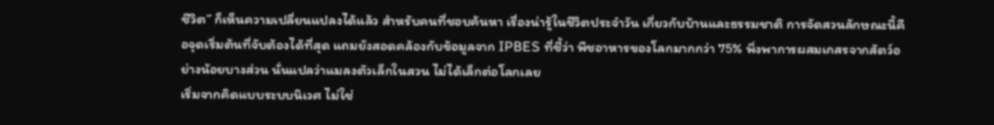ชีวิต” ก็เห็นความเปลี่ยนแปลงได้แล้ว สำหรับคนที่ชอบค้นหา เรื่องน่ารู้ในชีวิตประจำวัน เกี่ยวกับบ้านและธรรมชาติ การจัดสวนลักษณะนี้คือจุดเริ่มต้นที่จับต้องได้ที่สุด แถมยังสอดคล้องกับข้อมูลจาก IPBES ที่ชี้ว่า พืชอาหารของโลกมากกว่า 75% พึ่งพาการผสมเกสรจากสัตว์อย่างน้อยบางส่วน นั่นแปลว่าแมลงตัวเล็กในสวน ไม่ได้เล็กต่อโลกเลย
เริ่มจากคิดแบบระบบนิเวศ ไม่ใช่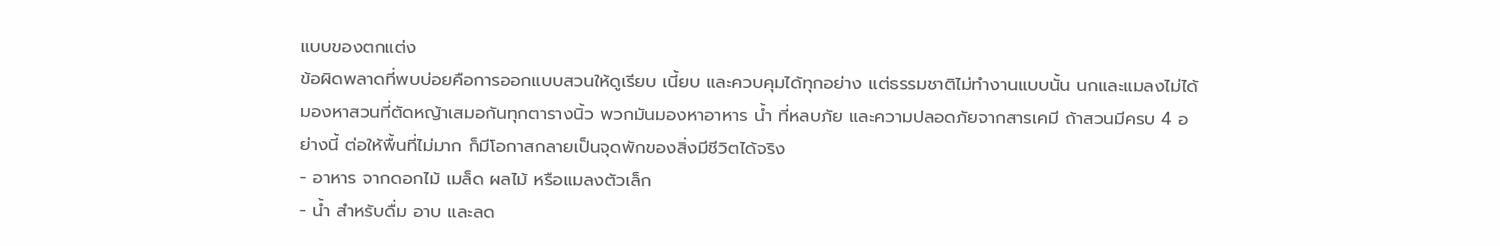แบบของตกแต่ง
ข้อผิดพลาดที่พบบ่อยคือการออกแบบสวนให้ดูเรียบ เนี้ยบ และควบคุมได้ทุกอย่าง แต่ธรรมชาติไม่ทำงานแบบนั้น นกและแมลงไม่ได้มองหาสวนที่ตัดหญ้าเสมอกันทุกตารางนิ้ว พวกมันมองหาอาหาร น้ำ ที่หลบภัย และความปลอดภัยจากสารเคมี ถ้าสวนมีครบ 4 อย่างนี้ ต่อให้พื้นที่ไม่มาก ก็มีโอกาสกลายเป็นจุดพักของสิ่งมีชีวิตได้จริง
- อาหาร จากดอกไม้ เมล็ด ผลไม้ หรือแมลงตัวเล็ก
- น้ำ สำหรับดื่ม อาบ และลด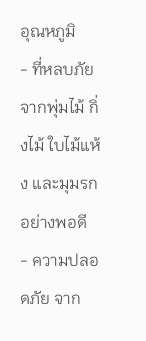อุณหภูมิ
- ที่หลบภัย จากพุ่มไม้ กิ่งไม้ ใบไม้แห้ง และมุมรกอย่างพอดี
- ความปลอดภัย จาก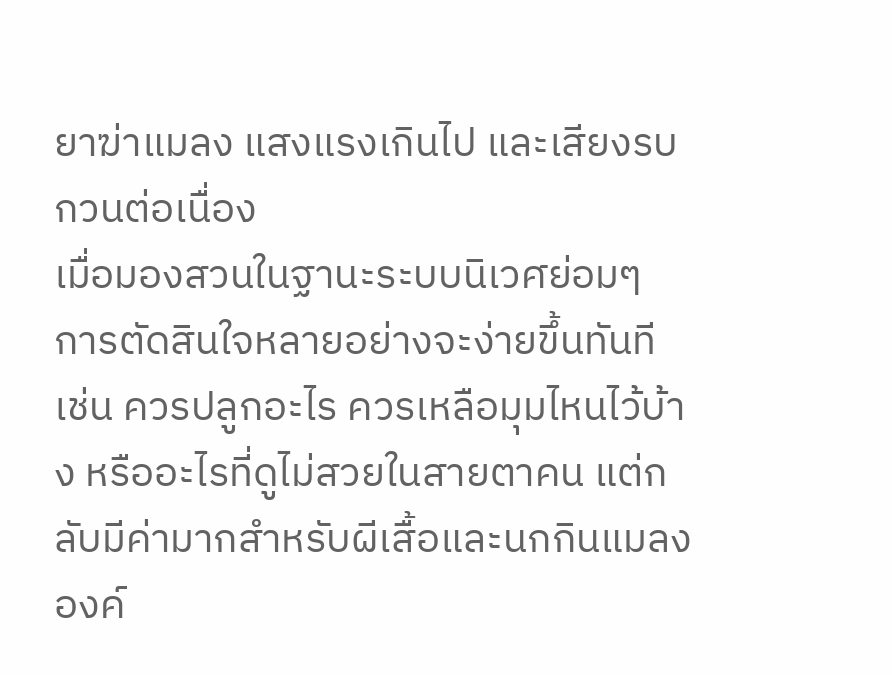ยาฆ่าแมลง แสงแรงเกินไป และเสียงรบกวนต่อเนื่อง
เมื่อมองสวนในฐานะระบบนิเวศย่อมๆ การตัดสินใจหลายอย่างจะง่ายขึ้นทันที เช่น ควรปลูกอะไร ควรเหลือมุมไหนไว้บ้าง หรืออะไรที่ดูไม่สวยในสายตาคน แต่กลับมีค่ามากสำหรับผีเสื้อและนกกินแมลง
องค์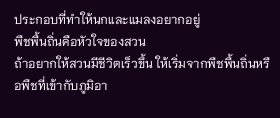ประกอบที่ทำให้นกและแมลงอยากอยู่
พืชพื้นถิ่นคือหัวใจของสวน
ถ้าอยากให้สวนมีชีวิตเร็วขึ้น ให้เริ่มจากพืชพื้นถิ่นหรือพืชที่เข้ากับภูมิอา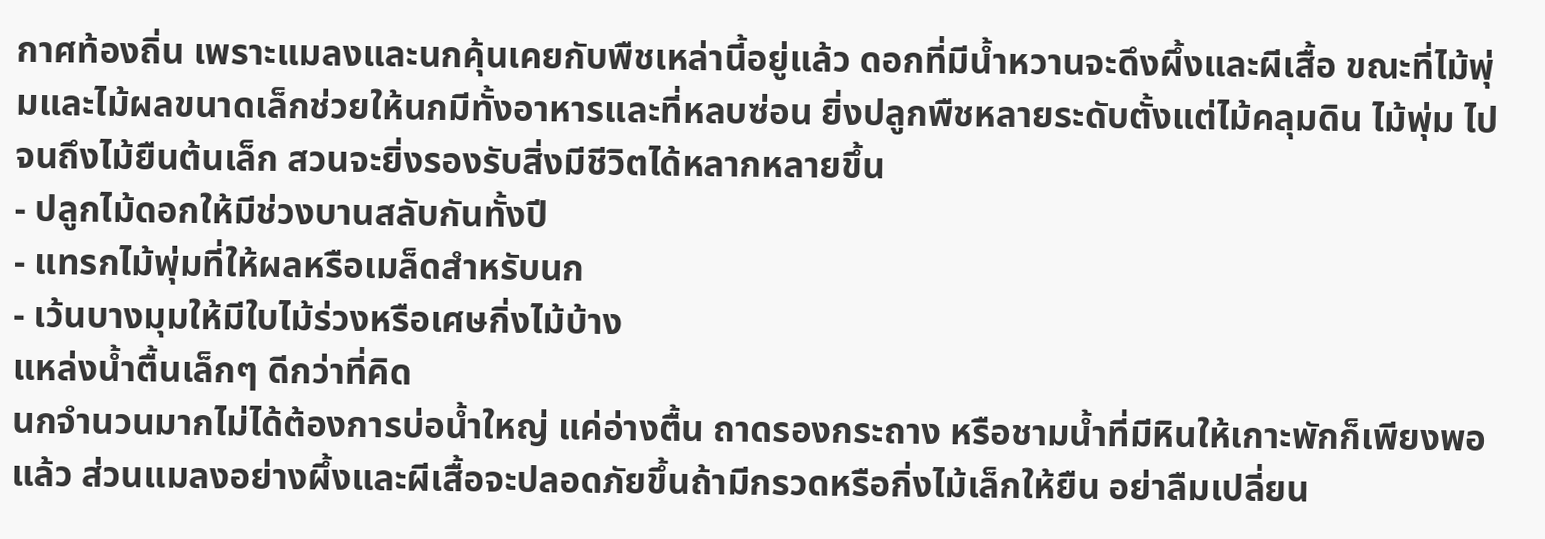กาศท้องถิ่น เพราะแมลงและนกคุ้นเคยกับพืชเหล่านี้อยู่แล้ว ดอกที่มีน้ำหวานจะดึงผึ้งและผีเสื้อ ขณะที่ไม้พุ่มและไม้ผลขนาดเล็กช่วยให้นกมีทั้งอาหารและที่หลบซ่อน ยิ่งปลูกพืชหลายระดับตั้งแต่ไม้คลุมดิน ไม้พุ่ม ไปจนถึงไม้ยืนต้นเล็ก สวนจะยิ่งรองรับสิ่งมีชีวิตได้หลากหลายขึ้น
- ปลูกไม้ดอกให้มีช่วงบานสลับกันทั้งปี
- แทรกไม้พุ่มที่ให้ผลหรือเมล็ดสำหรับนก
- เว้นบางมุมให้มีใบไม้ร่วงหรือเศษกิ่งไม้บ้าง
แหล่งน้ำตื้นเล็กๆ ดีกว่าที่คิด
นกจำนวนมากไม่ได้ต้องการบ่อน้ำใหญ่ แค่อ่างตื้น ถาดรองกระถาง หรือชามน้ำที่มีหินให้เกาะพักก็เพียงพอแล้ว ส่วนแมลงอย่างผึ้งและผีเสื้อจะปลอดภัยขึ้นถ้ามีกรวดหรือกิ่งไม้เล็กให้ยืน อย่าลืมเปลี่ยน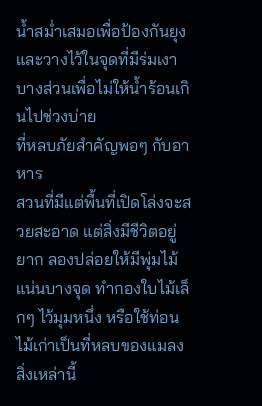น้ำสม่ำเสมอเพื่อป้องกันยุง และวางไว้ในจุดที่มีร่มเงาบางส่วนเพื่อไม่ให้น้ำร้อนเกินไปช่วงบ่าย
ที่หลบภัยสำคัญพอๆ กับอาหาร
สวนที่มีแต่พื้นที่เปิดโล่งจะสวยสะอาด แต่สิ่งมีชีวิตอยู่ยาก ลองปล่อยให้มีพุ่มไม้แน่นบางจุด ทำกองใบไม้เล็กๆ ไว้มุมหนึ่ง หรือใช้ท่อนไม้เก่าเป็นที่หลบของแมลง สิ่งเหล่านี้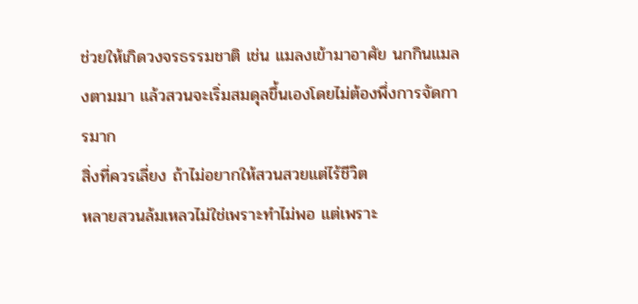ช่วยให้เกิดวงจรธรรมชาติ เช่น แมลงเข้ามาอาศัย นกกินแมลงตามมา แล้วสวนจะเริ่มสมดุลขึ้นเองโดยไม่ต้องพึ่งการจัดการมาก
สิ่งที่ควรเลี่ยง ถ้าไม่อยากให้สวนสวยแต่ไร้ชีวิต
หลายสวนล้มเหลวไม่ใช่เพราะทำไม่พอ แต่เพราะ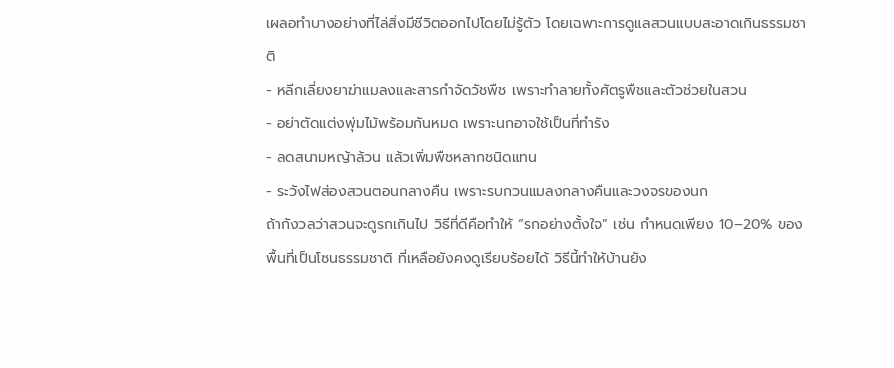เผลอทำบางอย่างที่ไล่สิ่งมีชีวิตออกไปโดยไม่รู้ตัว โดยเฉพาะการดูแลสวนแบบสะอาดเกินธรรมชาติ
- หลีกเลี่ยงยาฆ่าแมลงและสารกำจัดวัชพืช เพราะทำลายทั้งศัตรูพืชและตัวช่วยในสวน
- อย่าตัดแต่งพุ่มไม้พร้อมกันหมด เพราะนกอาจใช้เป็นที่ทำรัง
- ลดสนามหญ้าล้วน แล้วเพิ่มพืชหลากชนิดแทน
- ระวังไฟส่องสวนตอนกลางคืน เพราะรบกวนแมลงกลางคืนและวงจรของนก
ถ้ากังวลว่าสวนจะดูรกเกินไป วิธีที่ดีคือทำให้ “รกอย่างตั้งใจ” เช่น กำหนดเพียง 10–20% ของพื้นที่เป็นโซนธรรมชาติ ที่เหลือยังคงดูเรียบร้อยได้ วิธีนี้ทำให้บ้านยัง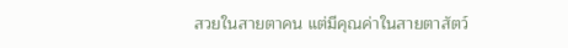สวยในสายตาคน แต่มีคุณค่าในสายตาสัตว์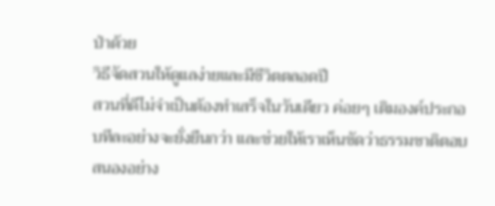ป่าด้วย
วิธีจัดสวนให้ดูแลง่ายและมีชีวิตตลอดปี
สวนที่ดีไม่จำเป็นต้องทำเสร็จในวันเดียว ค่อยๆ เติมองค์ประกอบทีละอย่างจะยั่งยืนกว่า และช่วยให้เราเห็นชัดว่าธรรมชาติตอบสนองอย่าง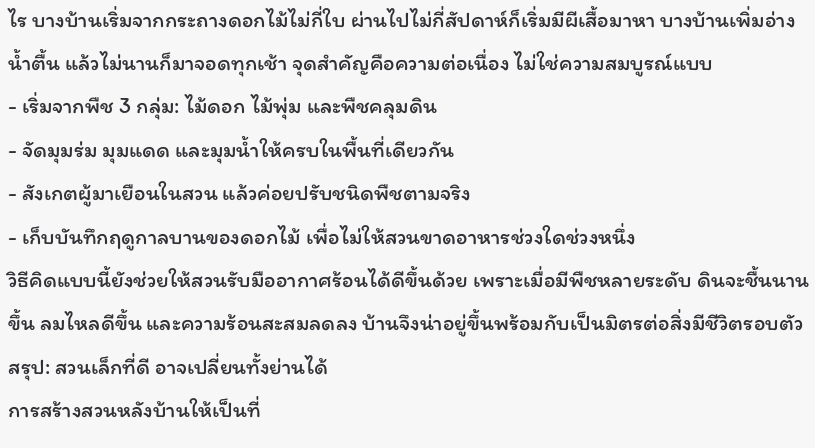ไร บางบ้านเริ่มจากกระถางดอกไม้ไม่กี่ใบ ผ่านไปไม่กี่สัปดาห์ก็เริ่มมีผีเสื้อมาหา บางบ้านเพิ่มอ่างน้ำตื้น แล้วไม่นานก็มาจอดทุกเช้า จุดสำคัญคือความต่อเนื่อง ไม่ใช่ความสมบูรณ์แบบ
- เริ่มจากพืช 3 กลุ่ม: ไม้ดอก ไม้พุ่ม และพืชคลุมดิน
- จัดมุมร่ม มุมแดด และมุมน้ำให้ครบในพื้นที่เดียวกัน
- สังเกตผู้มาเยือนในสวน แล้วค่อยปรับชนิดพืชตามจริง
- เก็บบันทึกฤดูกาลบานของดอกไม้ เพื่อไม่ให้สวนขาดอาหารช่วงใดช่วงหนึ่ง
วิธีคิดแบบนี้ยังช่วยให้สวนรับมืออากาศร้อนได้ดีขึ้นด้วย เพราะเมื่อมีพืชหลายระดับ ดินจะชื้นนานขึ้น ลมไหลดีขึ้น และความร้อนสะสมลดลง บ้านจึงน่าอยู่ขึ้นพร้อมกับเป็นมิตรต่อสิ่งมีชีวิตรอบตัว
สรุป: สวนเล็กที่ดี อาจเปลี่ยนทั้งย่านได้
การสร้างสวนหลังบ้านให้เป็นที่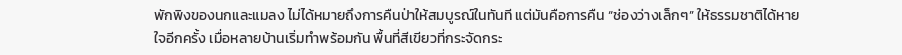พักพิงของนกและแมลง ไม่ได้หมายถึงการคืนป่าให้สมบูรณ์ในทันที แต่มันคือการคืน “ช่องว่างเล็กๆ” ให้ธรรมชาติได้หายใจอีกครั้ง เมื่อหลายบ้านเริ่มทำพร้อมกัน พื้นที่สีเขียวที่กระจัดกระ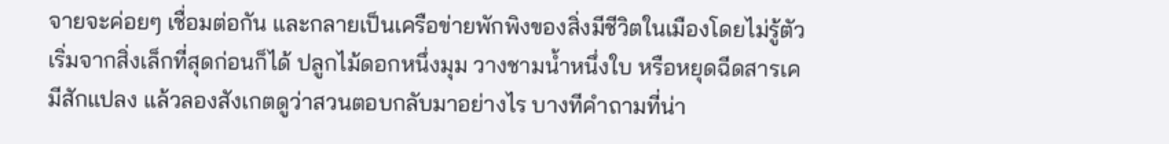จายจะค่อยๆ เชื่อมต่อกัน และกลายเป็นเครือข่ายพักพิงของสิ่งมีชีวิตในเมืองโดยไม่รู้ตัว
เริ่มจากสิ่งเล็กที่สุดก่อนก็ได้ ปลูกไม้ดอกหนึ่งมุม วางชามน้ำหนึ่งใบ หรือหยุดฉีดสารเคมีสักแปลง แล้วลองสังเกตดูว่าสวนตอบกลับมาอย่างไร บางทีคำถามที่น่า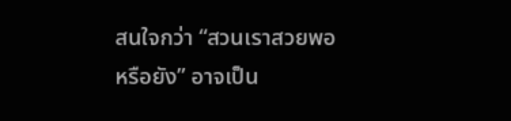สนใจกว่า “สวนเราสวยพอหรือยัง” อาจเป็น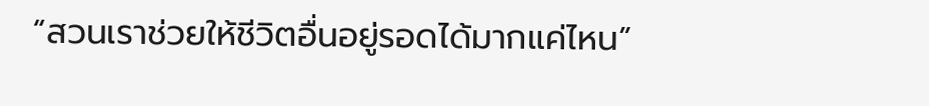“สวนเราช่วยให้ชีวิตอื่นอยู่รอดได้มากแค่ไหน”